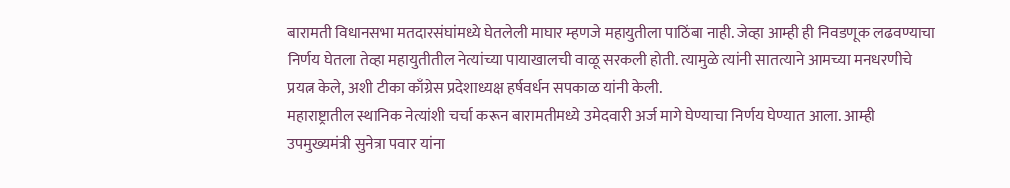बारामती विधानसभा मतदारसंघांमध्ये घेतलेली माघार म्हणजे महायुतीला पाठिंबा नाही. जेव्हा आम्ही ही निवडणूक लढवण्याचा निर्णय घेतला तेव्हा महायुतीतील नेत्यांच्या पायाखालची वाळू सरकली होती. त्यामुळे त्यांनी सातत्याने आमच्या मनधरणीचे प्रयत्न केले, अशी टीका काँग्रेस प्रदेशाध्यक्ष हर्षवर्धन सपकाळ यांनी केली.
महाराष्ट्रातील स्थानिक नेत्यांशी चर्चा करून बारामतीमध्ये उमेदवारी अर्ज मागे घेण्याचा निर्णय घेण्यात आला. आम्ही उपमुख्यमंत्री सुनेत्रा पवार यांना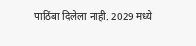पाठिंबा दिलेला नाही. 2029 मध्ये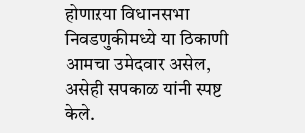होणाऱया विधानसभा निवडणुकीमध्ये या ठिकाणी आमचा उमेदवार असेल, असेही सपकाळ यांनी स्पष्ट केले.